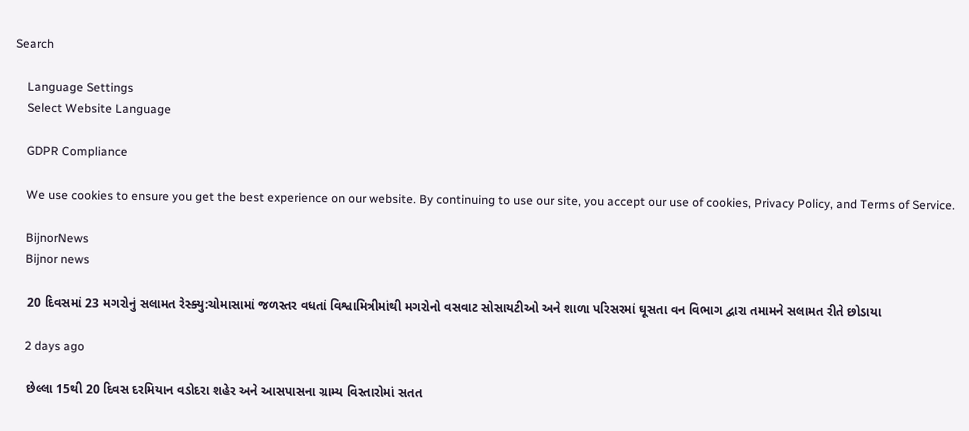Search

    Language Settings
    Select Website Language

    GDPR Compliance

    We use cookies to ensure you get the best experience on our website. By continuing to use our site, you accept our use of cookies, Privacy Policy, and Terms of Service.

    BijnorNews
    Bijnor news

    20 દિવસમાં 23 મગરોનું સલામત રેસ્ક્યુ:ચોમાસામાં જળસ્તર વધતાં વિશ્વામિત્રીમાંથી મગરોનો વસવાટ સોસાયટીઓ અને શાળા પરિસરમાં ઘૂસતા વન વિભાગ દ્વારા તમામને સલામત રીતે છોડાયા

    2 days ago

    છેલ્લા 15થી 20 દિવસ દરમિયાન વડોદરા શહેર અને આસપાસના ગ્રામ્ય વિસ્તારોમાં સતત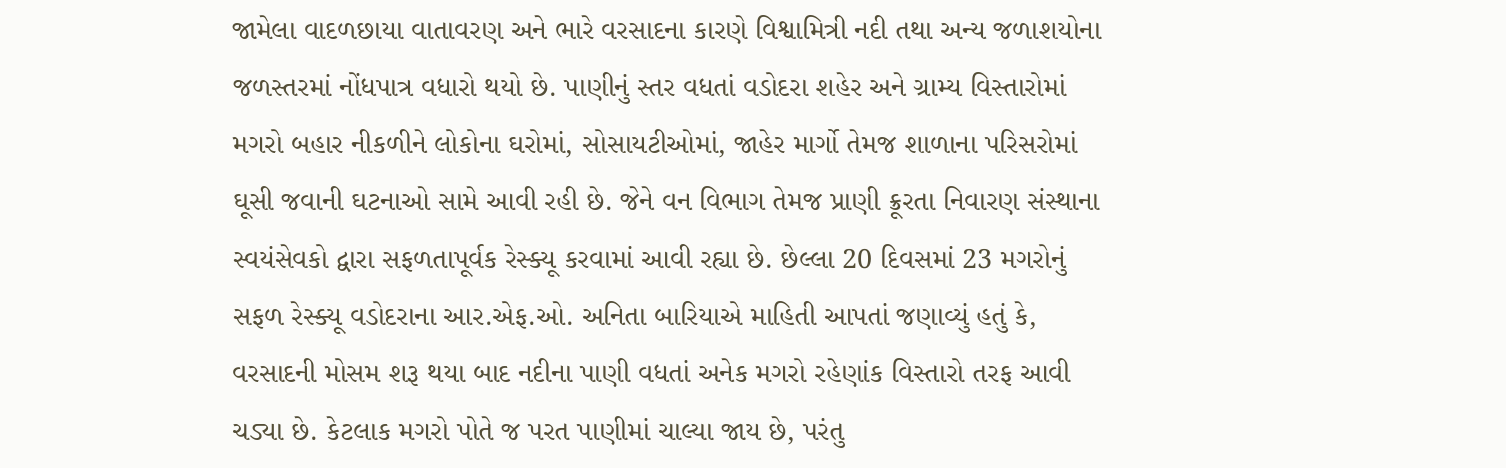જામેલા વાદળછાયા વાતાવરણ અને ભારે વરસાદના કારણે વિશ્વામિત્રી નદી તથા અન્ય જળાશયોના જળસ્તરમાં નોંધપાત્ર વધારો થયો છે. પાણીનું સ્તર વધતાં વડોદરા શહેર અને ગ્રામ્ય વિસ્તારોમાં મગરો બહાર નીકળીને લોકોના ઘરોમાં, સોસાયટીઓમાં, જાહેર માર્ગો તેમજ શાળાના પરિસરોમાં ઘૂસી જવાની ઘટનાઓ સામે આવી રહી છે. જેને વન વિભાગ તેમજ પ્રાણી ક્રૂરતા નિવારણ સંસ્થાના સ્વયંસેવકો દ્વારા સફળતાપૂર્વક રેસ્ક્યૂ કરવામાં આવી રહ્યા છે. છેલ્લા 20 દિવસમાં 23 મગરોનું સફળ રેસ્ક્યૂ વડોદરાના આર.એફ.ઓ. અનિતા બારિયાએ માહિતી આપતાં જણાવ્યું હતું કે, વરસાદની મોસમ શરૂ થયા બાદ નદીના પાણી વધતાં અનેક મગરો રહેણાંક વિસ્તારો તરફ આવી ચડ્યા છે. કેટલાક મગરો પોતે જ પરત પાણીમાં ચાલ્યા જાય છે, પરંતુ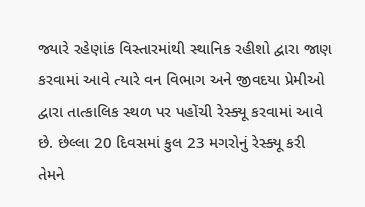જ્યારે રહેણાંક વિસ્તારમાંથી સ્થાનિક રહીશો દ્વારા જાણ કરવામાં આવે ત્યારે વન વિભાગ અને જીવદયા પ્રેમીઓ દ્વારા તાત્કાલિક સ્થળ પર પહોંચી રેસ્ક્યૂ કરવામાં આવે છે. છેલ્લા 20 દિવસમાં કુલ 23 મગરોનું રેસ્ક્યૂ કરી તેમને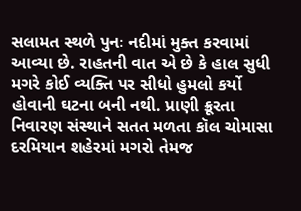સલામત સ્થળે પુનઃ નદીમાં મુક્ત કરવામાં આવ્યા છે. રાહતની વાત એ છે કે હાલ સુધી મગરે કોઈ વ્યક્તિ પર સીધો હુમલો કર્યો હોવાની ઘટના બની નથી. પ્રાણી ક્રૂરતા નિવારણ સંસ્થાને સતત મળતા કૉલ ચોમાસા દરમિયાન શહેરમાં મગરો તેમજ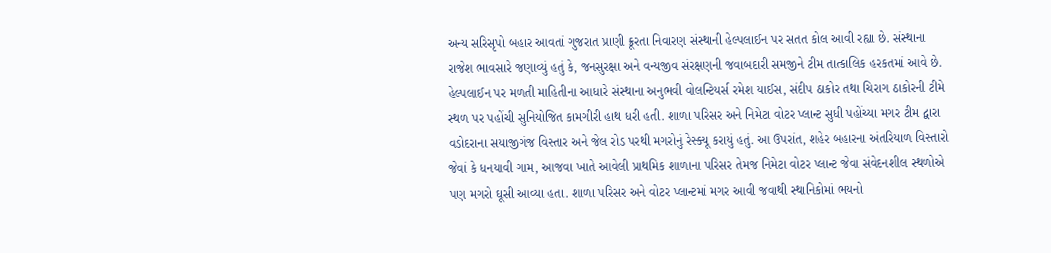અન્ય સરિસૃપો બહાર આવતાં ગુજરાત પ્રાણી ક્રૂરતા નિવારણ સંસ્થાની હેલ્પલાઈન પર સતત કોલ આવી રહ્યા છે. સંસ્થાના રાજેશ ભાવસારે જણાવ્યું હતું કે, જનસુરક્ષા અને વન્યજીવ સંરક્ષણની જવાબદારી સમજીને ટીમ તાત્કાલિક હરકતમાં આવે છે. હેલ્પલાઈન પર મળતી માહિતીના આધારે સંસ્થાના અનુભવી વોલન્ટિયર્સ રમેશ યાઈસ, સંદીપ ઠાકોર તથા ચિરાગ ઠાકોરની ટીમે સ્થળ પર પહોંચી સુનિયોજિત કામગીરી હાથ ધરી હતી. શાળા પરિસર અને નિમેટા વોટર પ્લાન્ટ સુધી પહોંચ્યા મગર ટીમ દ્વારા વડોદરાના સયાજીગંજ વિસ્તાર અને જેલ રોડ પરથી મગરોનું રેસ્ક્યૂ કરાયું હતું. આ ઉપરાંત, શહેર બહારના અંતરિયાળ વિસ્તારો જેવાં કે ધનયાવી ગામ, આજવા ખાતે આવેલી પ્રાથમિક શાળાના પરિસર તેમજ નિમેટા વોટર પ્લાન્ટ જેવા સંવેદનશીલ સ્થળોએ પણ મગરો ઘૂસી આવ્યા હતા. શાળા પરિસર અને વોટર પ્લાન્ટમાં મગર આવી જવાથી સ્થાનિકોમાં ભયનો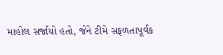માહોલ સર્જાયો હતો, જેને ટીમે સફળતાપૂર્વક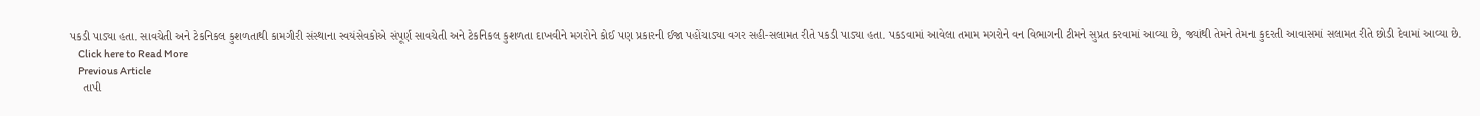પકડી પાડ્યા હતા. સાવચેતી અને ટેકનિકલ કુશળતાથી કામગીરી સંસ્થાના સ્વયંસેવકોએ સંપૂર્ણ સાવચેતી અને ટેકનિકલ કુશળતા દાખવીને મગરોને કોઈ પણ પ્રકારની ઈજા પહોંચાડ્યા વગર સહી-સલામત રીતે પકડી પાડ્યા હતા. પકડવામાં આવેલા તમામ મગરોને વન વિભાગની ટીમને સુપ્રત કરવામાં આવ્યા છે, જ્યાંથી તેમને તેમના કુદરતી આવાસમાં સલામત રીતે છોડી દેવામાં આવ્યા છે.
    Click here to Read More
    Previous Article
    તાપી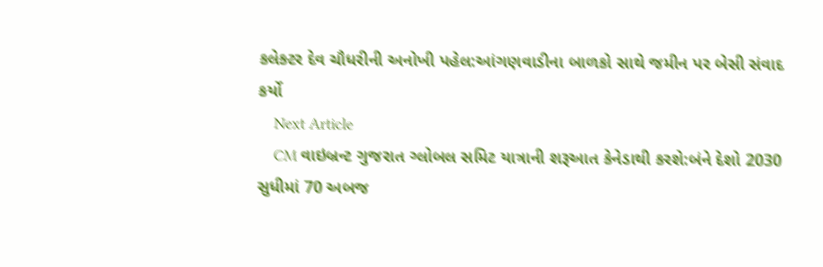કલેક્ટર દેવ ચૌધરીની અનોખી પહેલ:આંગણવાડીના બાળકો સાથે જમીન પર બેસી સંવાદ કર્યો
    Next Article
    CM વાઇબ્રન્ટ ગુજરાત ગ્લોબલ સમિટ યાત્રાની શરૂઆત કેનેડાથી કરશે:બંને દેશો 2030 સુધીમાં 70 અબજ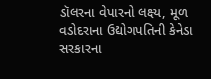ડૉલરના વેપારનો લક્ષ્ય, મૂળ વડોદરાના ઉદ્યોગપતિની કેનેડા સરકારના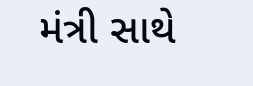મંત્રી સાથે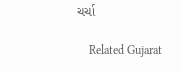ચર્ચા

    Related Gujarat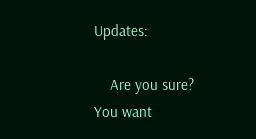Updates:

    Are you sure? You want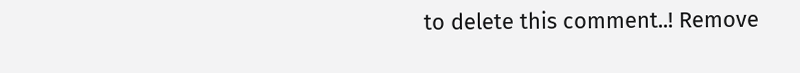to delete this comment..! Remove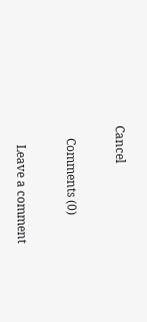Cancel

    Comments (0)

      Leave a comment